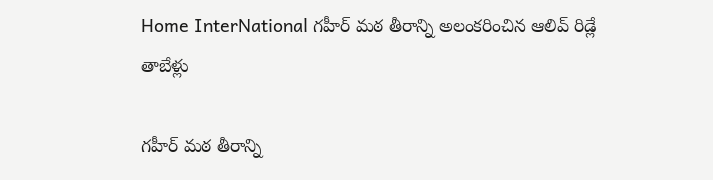Home InterNational గహీర్ మఠ తీరాన్ని అలంకరించిన ఆలివ్ రిడ్లే తాబేళ్లు

గహీర్ మఠ తీరాన్ని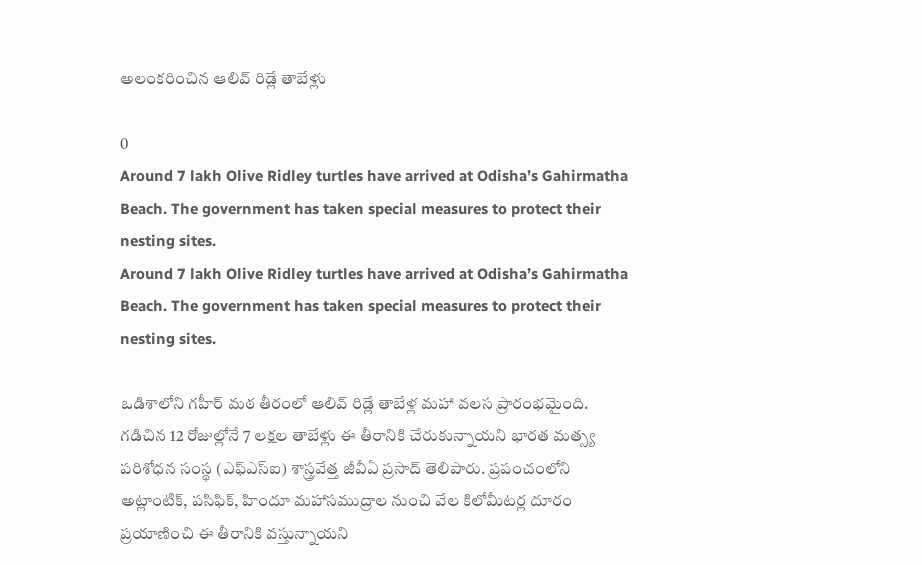అలంకరించిన ఆలివ్ రిడ్లే తాబేళ్లు

0
Around 7 lakh Olive Ridley turtles have arrived at Odisha’s Gahirmatha Beach. The government has taken special measures to protect their nesting sites.
Around 7 lakh Olive Ridley turtles have arrived at Odisha’s Gahirmatha Beach. The government has taken special measures to protect their nesting sites.

ఒడిశాలోని గహీర్ మఠ తీరంలో ఆలివ్ రిడ్లే తాబేళ్ల మహా వలస ప్రారంభమైంది. గడిచిన 12 రోజుల్లోనే 7 లక్షల తాబేళ్లు ఈ తీరానికి చేరుకున్నాయని భారత మత్స్య పరిశోధన సంస్థ (ఎఫ్‌ఎస్‌ఐ) శాస్త్రవేత్త జీవీఏ ప్రసాద్ తెలిపారు. ప్రపంచంలోని అట్లాంటిక్, పసిఫిక్, హిందూ మహాసముద్రాల నుంచి వేల కిలోమీటర్ల దూరం ప్రయాణించి ఈ తీరానికి వస్తున్నాయని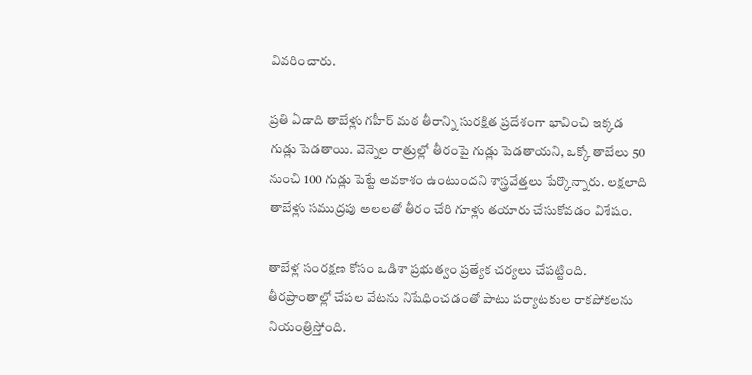వివరించారు.

ప్రతి ఏడాది తాబేళ్లు గహీర్ మఠ తీరాన్ని సురక్షిత ప్రదేశంగా భావించి ఇక్కడ గుడ్లు పెడతాయి. వెన్నెల రాత్రుల్లో తీరంపై గుడ్లు పెడతాయని, ఒక్కో తాబేలు 50 నుంచి 100 గుడ్లు పెట్టే అవకాశం ఉంటుందని శాస్త్రవేత్తలు పేర్కొన్నారు. లక్షలాది తాబేళ్లు సముద్రపు అలలతో తీరం చేరి గూళ్లు తయారు చేసుకోవడం విశేషం.

తాబేళ్ల సంరక్షణ కోసం ఒడిశా ప్రభుత్వం ప్రత్యేక చర్యలు చేపట్టింది. తీరప్రాంతాల్లో చేపల వేటను నిషేధించడంతో పాటు పర్యాటకుల రాకపోకలను నియంత్రిస్తోంది.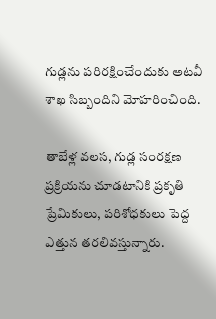గుడ్లను పరిరక్షించేందుకు అటవీ శాఖ సిబ్బందిని మోహరించింది.

తాబేళ్ల వలస, గుడ్ల సంరక్షణ ప్రక్రియను చూడటానికి ప్రకృతి ప్రేమికులు, పరిశోధకులు పెద్ద ఎత్తున తరలివస్తున్నారు.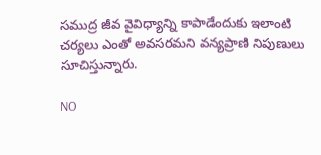సముద్ర జీవ వైవిధ్యాన్ని కాపాడేందుకు ఇలాంటి చర్యలు ఎంతో అవసరమని వన్యప్రాణి నిపుణులు సూచిస్తున్నారు.

NO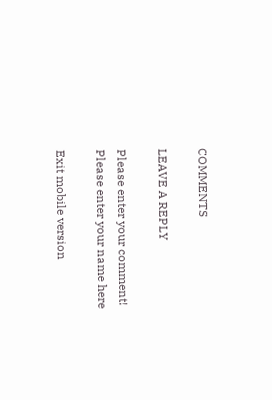COMMENTS

LEAVE A REPLY

Please enter your comment!
Please enter your name here

Exit mobile version